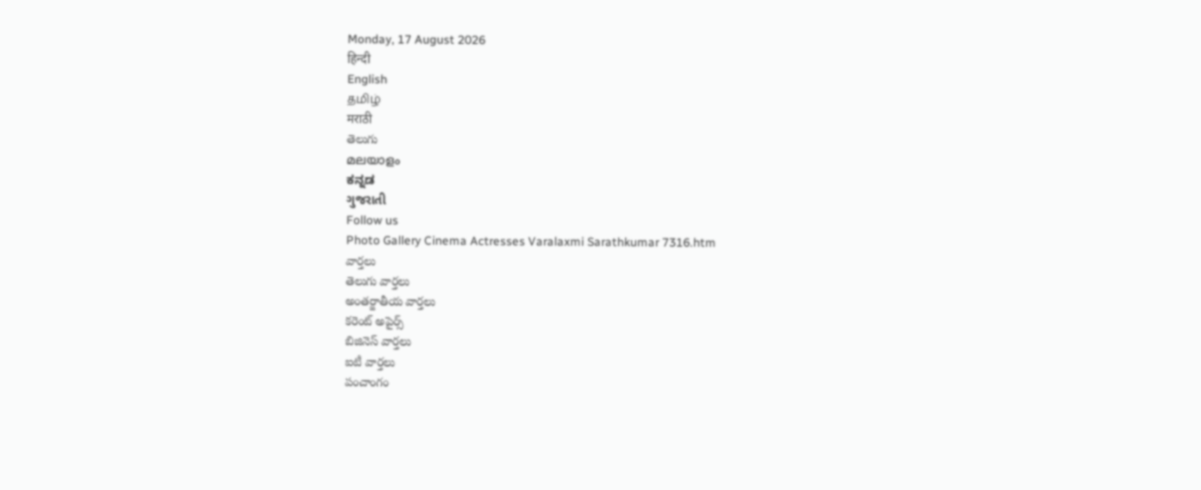Monday, 17 August 2026
हिन्दी
English
தமிழ்
मराठी
తెలుగు
മലയാളം
ಕನ್ನಡ
ગુજરાતી
Follow us
Photo Gallery Cinema Actresses Varalaxmi Sarathkumar 7316.htm
వార్తలు
తెలుగు వార్తలు
అంతర్జాతీయ వార్తలు
కరెంట్ అపైర్స్
బిజినెస్ వార్తలు
ఐటీ వార్తలు
పంచాంగం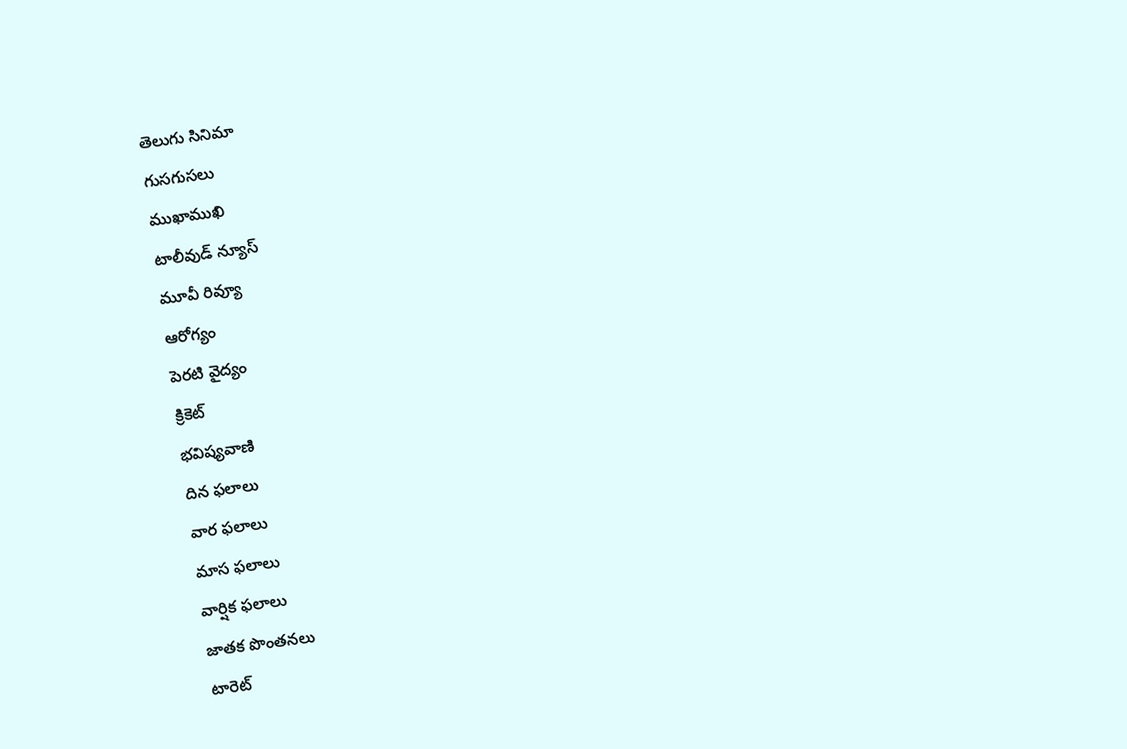తెలుగు సినిమా
గుసగుసలు
ముఖాముఖి
టాలీవుడ్ న్యూస్
మూవీ రివ్యూ
ఆరోగ్యం
పెరటి వైద్యం
క్రికెట్
భవిష్యవాణి
దిన ఫలాలు
వార ఫలాలు
మాస ఫలాలు
వార్షిక ఫలాలు
జాతక పొంతనలు
టారెట్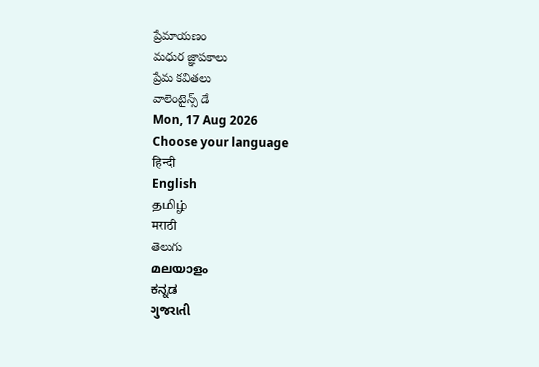ప్రేమాయణం
మధుర జ్ఞాపకాలు
ప్రేమ కవితలు
వాలెంటైన్స్ డే
Mon, 17 Aug 2026
Choose your language
हिन्दी
English
தமிழ்
मराठी
తెలుగు
മലയാളം
ಕನ್ನಡ
ગુજરાતી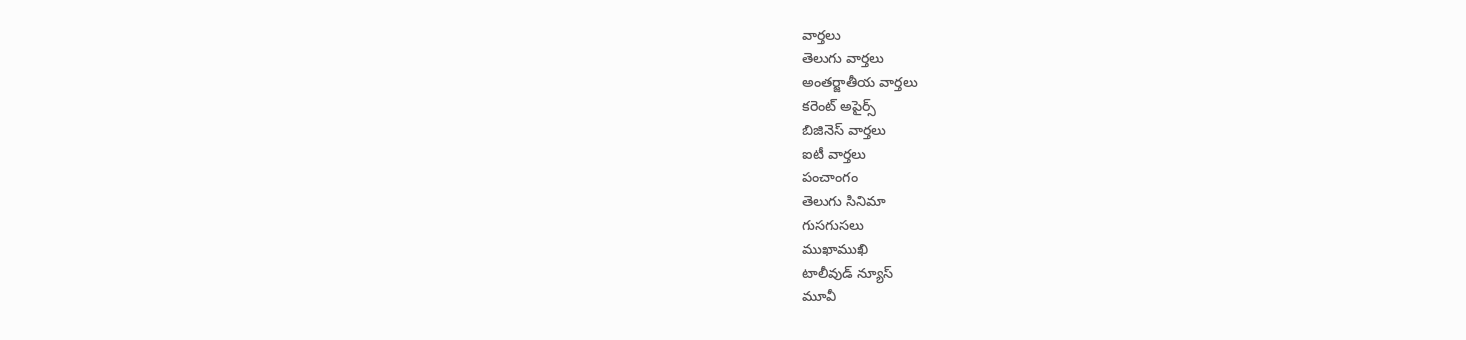వార్తలు
తెలుగు వార్తలు
అంతర్జాతీయ వార్తలు
కరెంట్ అపైర్స్
బిజినెస్ వార్తలు
ఐటీ వార్తలు
పంచాంగం
తెలుగు సినిమా
గుసగుసలు
ముఖాముఖి
టాలీవుడ్ న్యూస్
మూవీ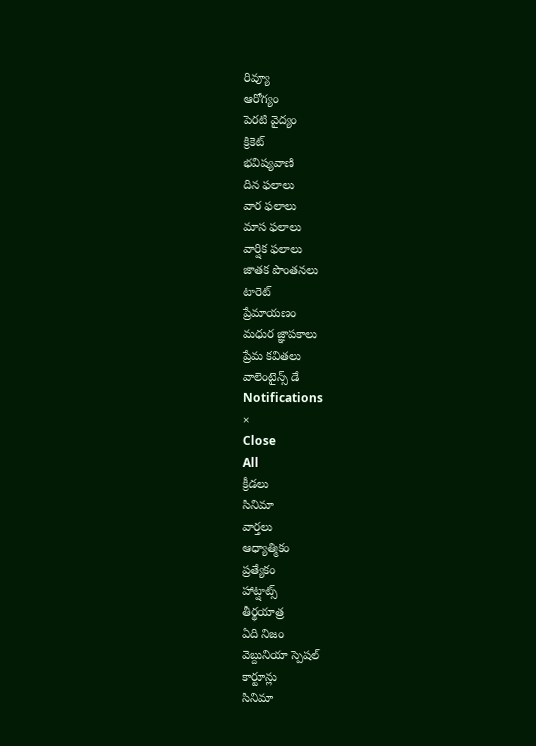రివ్యూ
ఆరోగ్యం
పెరటి వైద్యం
క్రికెట్
భవిష్యవాణి
దిన ఫలాలు
వార ఫలాలు
మాస ఫలాలు
వార్షిక ఫలాలు
జాతక పొంతనలు
టారెట్
ప్రేమాయణం
మధుర జ్ఞాపకాలు
ప్రేమ కవితలు
వాలెంటైన్స్ డే
Notifications
×
Close
All
క్రీడలు
సినిమా
వార్తలు
ఆధ్యాత్మికం
ప్రత్యేకం
హాట్షాట్స్
తీర్థయాత్ర
ఏది నిజం
వెబ్దునియా స్పెషల్
కార్టూన్లు
సినిమా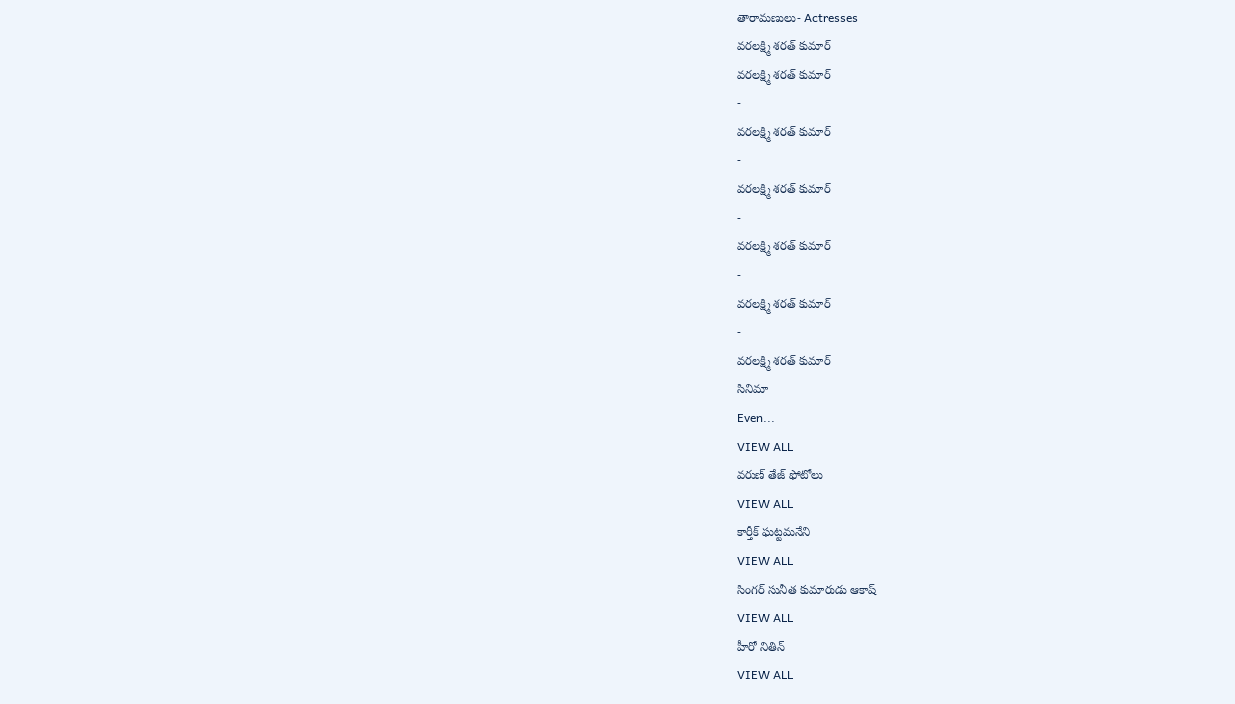తారామణులు- Actresses
వరలక్ష్మి శరత్ కుమార్
వరలక్ష్మి శరత్ కుమార్
-
వరలక్ష్మి శరత్ కుమార్
-
వరలక్ష్మి శరత్ కుమార్
-
వరలక్ష్మి శరత్ కుమార్
-
వరలక్ష్మి శరత్ కుమార్
-
వరలక్ష్మి శరత్ కుమార్
సినిమా
Even...
VIEW ALL
వరుణ్ తేజ్ ఫోటోలు
VIEW ALL
కార్తీక్ ఘట్టమనేని
VIEW ALL
సింగర్ సునీత కుమారుడు ఆకాష్
VIEW ALL
హీరో నితిన్
VIEW ALL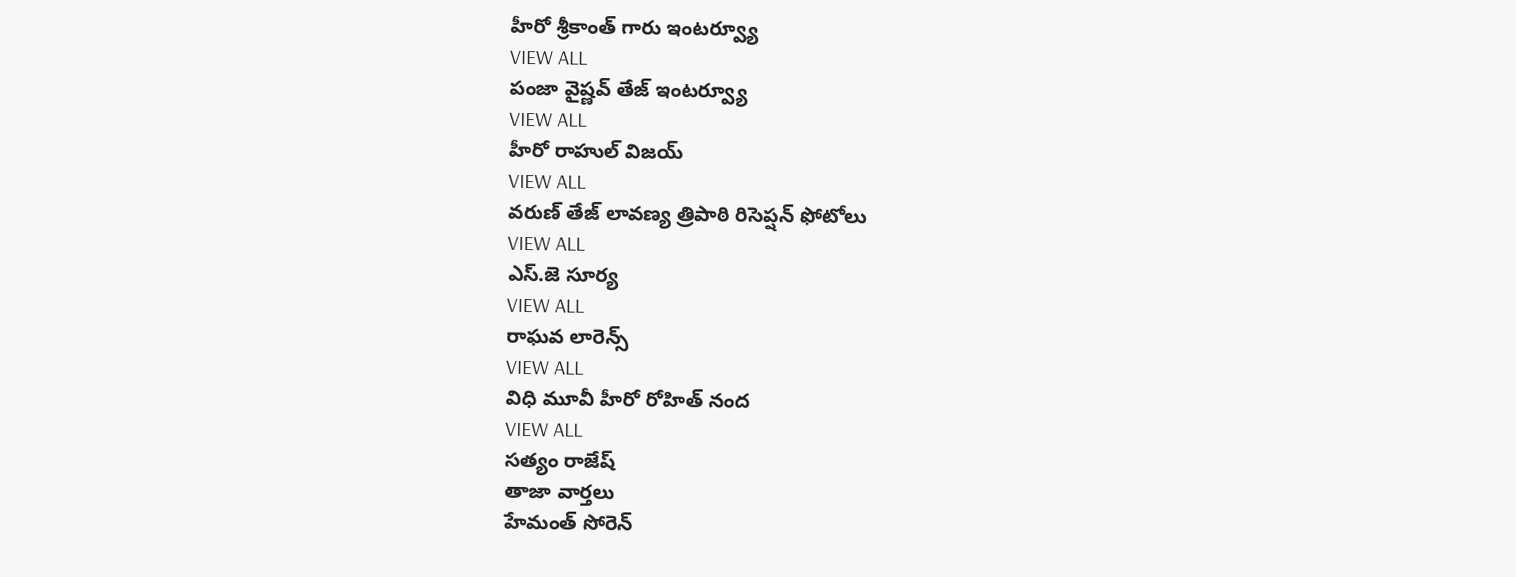హీరో శ్రీకాంత్ గారు ఇంటర్వ్యూ
VIEW ALL
పంజా వైష్ణవ్ తేజ్ ఇంటర్వ్యూ
VIEW ALL
హీరో రాహుల్ విజయ్
VIEW ALL
వరుణ్ తేజ్ లావణ్య త్రిపాఠి రిసెప్షన్ ఫోటోలు
VIEW ALL
ఎస్.జె సూర్య
VIEW ALL
రాఘవ లారెన్స్
VIEW ALL
విధి మూవీ హీరో రోహిత్ నంద
VIEW ALL
సత్యం రాజేష్
తాజా వార్తలు
హేమంత్ సోరెన్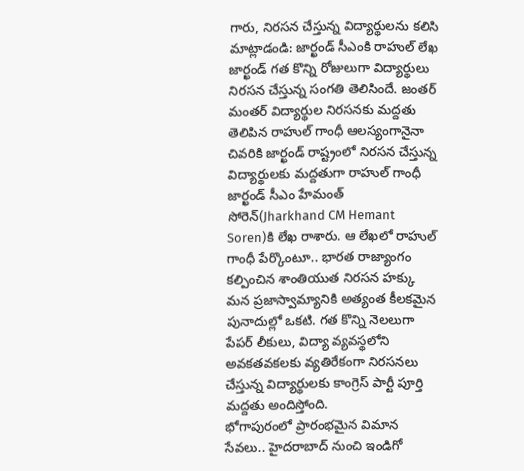గారు, నిరసన చేస్తున్న విద్యార్థులను కలిసి మాట్లాడండి: జార్ఖండ్ సీఎంకి రాహుల్ లేఖ
జార్ఖండ్ గత కొన్ని రోజులుగా విద్యార్థులు నిరసన చేస్తున్న సంగతి తెలిసిందే. జంతర్ మంతర్ విద్యార్థుల నిరసనకు మద్దతు తెలిపిన రాహుల్ గాంధీ ఆలస్యంగానైనా చివరికి జార్ఖండ్ రాష్ట్రంలో నిరసన చేస్తున్న విద్యార్థులకు మద్దతుగా రాహుల్ గాంధీ జార్ఖండ్ సీఎం హేమంత్ సోరెన్(Jharkhand CM Hemant Soren)కి లేఖ రాశారు. ఆ లేఖలో రాహుల్ గాంధీ పేర్కొంటూ.. భారత రాజ్యాంగం కల్పించిన శాంతియుత నిరసన హక్కు మన ప్రజాస్వామ్యానికి అత్యంత కీలకమైన పునాదుల్లో ఒకటి. గత కొన్ని నెలలుగా పేపర్ లీకులు, విద్యా వ్యవస్థలోని అవకతవకలకు వ్యతిరేకంగా నిరసనలు చేస్తున్న విద్యార్థులకు కాంగ్రెస్ పార్టీ పూర్తి మద్దతు అందిస్తోంది.
భోగాపురంలో ప్రారంభమైన విమాన సేవలు.. హైదరాబాద్ నుంచి ఇండిగో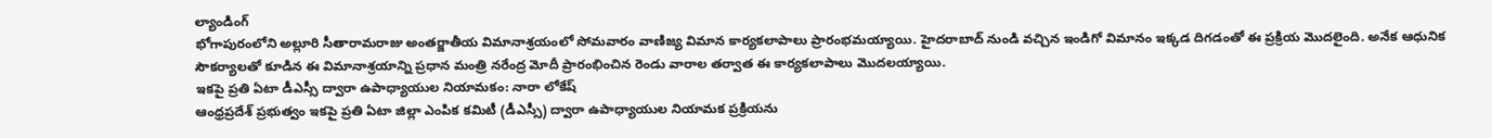ల్యాండింగ్
భోగాపురంలోని అల్లూరి సీతారామరాజు అంతర్జాతీయ విమానాశ్రయంలో సోమవారం వాణిజ్య విమాన కార్యకలాపాలు ప్రారంభమయ్యాయి. హైదరాబాద్ నుండి వచ్చిన ఇండిగో విమానం ఇక్కడ దిగడంతో ఈ ప్రక్రియ మొదలైంది. అనేక ఆధునిక సౌకర్యాలతో కూడిన ఈ విమానాశ్రయాన్ని ప్రధాన మంత్రి నరేంద్ర మోదీ ప్రారంభించిన రెండు వారాల తర్వాత ఈ కార్యకలాపాలు మొదలయ్యాయి.
ఇకపై ప్రతి ఏటా డీఎస్సీ ద్వారా ఉపాధ్యాయుల నియామకం: నారా లోకేష్
ఆంధ్రప్రదేశ్ ప్రభుత్వం ఇకపై ప్రతి ఏటా జిల్లా ఎంపిక కమిటీ (డీఎస్సీ) ద్వారా ఉపాధ్యాయుల నియామక ప్రక్రియను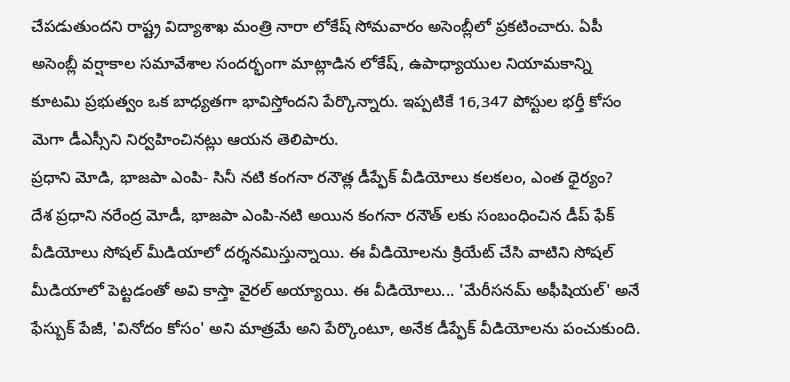చేపడుతుందని రాష్ట్ర విద్యాశాఖ మంత్రి నారా లోకేష్ సోమవారం అసెంబ్లీలో ప్రకటించారు. ఏపీ అసెంబ్లీ వర్షాకాల సమావేశాల సందర్భంగా మాట్లాడిన లోకేష్, ఉపాధ్యాయుల నియామకాన్ని కూటమి ప్రభుత్వం ఒక బాధ్యతగా భావిస్తోందని పేర్కొన్నారు. ఇప్పటికే 16,347 పోస్టుల భర్తీ కోసం మెగా డీఎస్సీని నిర్వహించినట్లు ఆయన తెలిపారు.
ప్రధాని మోడి, భాజపా ఎంపి- సినీ నటి కంగనా రనౌత్ల డీప్ఫేక్ వీడియోలు కలకలం, ఎంత ధైర్యం?
దేశ ప్రధాని నరేంద్ర మోడీ, భాజపా ఎంపి-నటి అయిన కంగనా రనౌత్ లకు సంబంధించిన డీప్ ఫేక్ వీడియోలు సోషల్ మీడియాలో దర్శనమిస్తున్నాయి. ఈ వీడియోలను క్రియేట్ చేసి వాటిని సోషల్ మీడియాలో పెట్టడంతో అవి కాస్తా వైరల్ అయ్యాయి. ఈ వీడియోలు... 'మేరీసనమ్ అఫీషియల్' అనే ఫేస్బుక్ పేజీ, 'వినోదం కోసం' అని మాత్రమే అని పేర్కొంటూ, అనేక డీప్ఫేక్ వీడియోలను పంచుకుంది.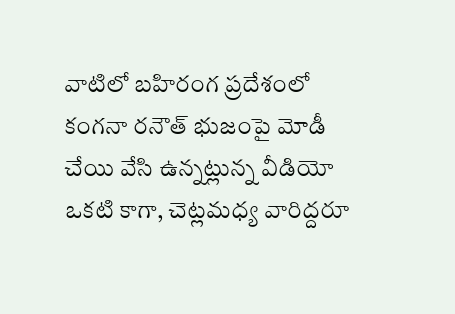వాటిలో బహిరంగ ప్రదేశంలో కంగనా రనౌత్ భుజంపై మోడీ చేయి వేసి ఉన్నట్లున్న వీడియో ఒకటి కాగా, చెట్లమధ్య వారిద్దరూ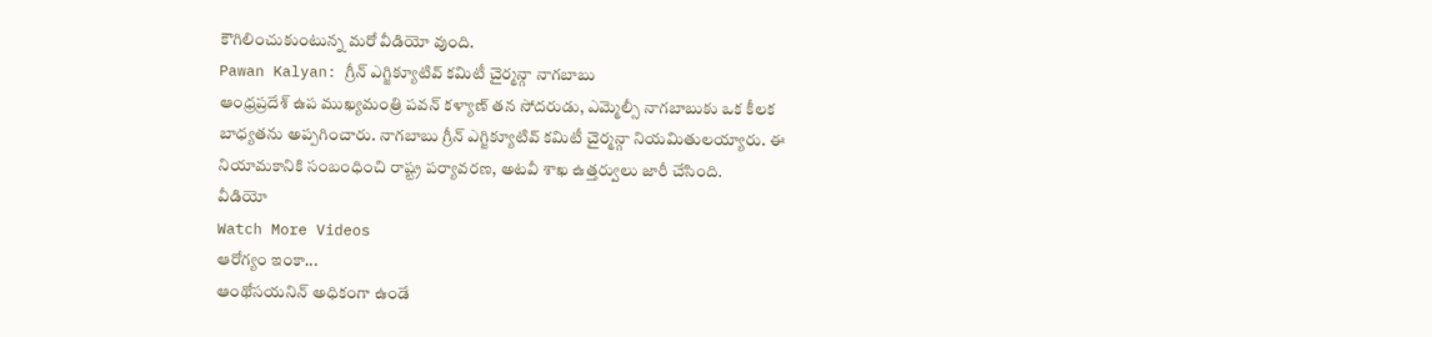కౌగిలించుకుంటున్న మరో వీడియో వుంది.
Pawan Kalyan: గ్రీన్ ఎగ్జిక్యూటివ్ కమిటీ చైర్మన్గా నాగబాబు
ఆంధ్రప్రదేశ్ ఉప ముఖ్యమంత్రి పవన్ కళ్యాణ్ తన సోదరుడు, ఎమ్మెల్సీ నాగబాబుకు ఒక కీలక బాధ్యతను అప్పగించారు. నాగబాబు గ్రీన్ ఎగ్జిక్యూటివ్ కమిటీ చైర్మన్గా నియమితులయ్యారు. ఈ నియామకానికి సంబంధించి రాష్ట్ర పర్యావరణ, అటవీ శాఖ ఉత్తర్వులు జారీ చేసింది.
వీడియో
Watch More Videos
ఆరోగ్యం ఇంకా...
ఆంథోసయనిన్ అధికంగా ఉండే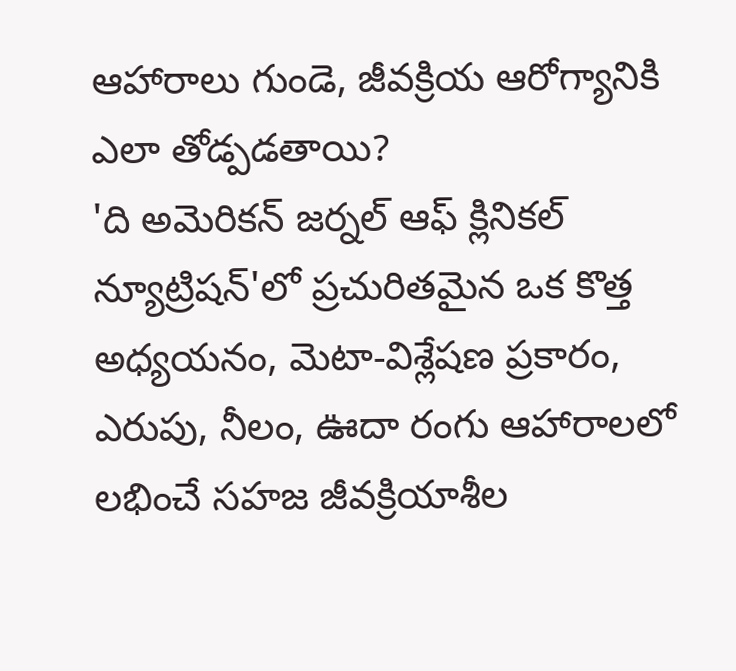ఆహారాలు గుండె, జీవక్రియ ఆరోగ్యానికి ఎలా తోడ్పడతాయి?
'ది అమెరికన్ జర్నల్ ఆఫ్ క్లినికల్ న్యూట్రిషన్'లో ప్రచురితమైన ఒక కొత్త అధ్యయనం, మెటా-విశ్లేషణ ప్రకారం, ఎరుపు, నీలం, ఊదా రంగు ఆహారాలలో లభించే సహజ జీవక్రియాశీల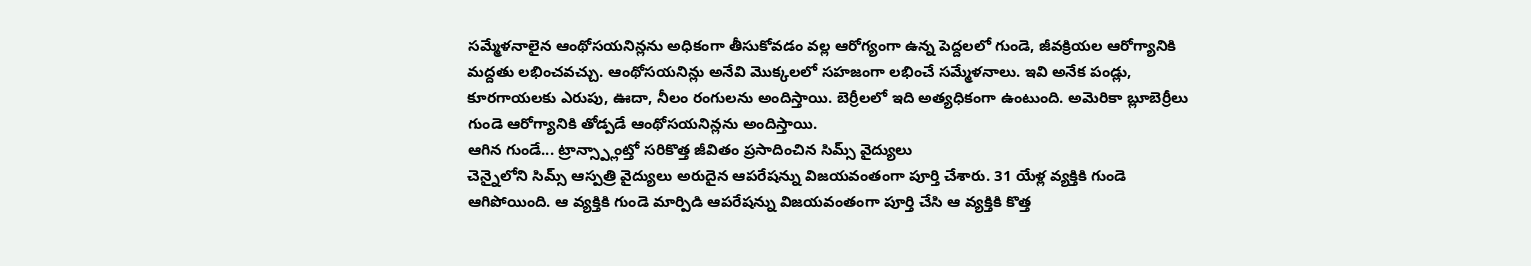సమ్మేళనాలైన ఆంథోసయనిన్లను అధికంగా తీసుకోవడం వల్ల ఆరోగ్యంగా ఉన్న పెద్దలలో గుండె, జీవక్రియల ఆరోగ్యానికి మద్దతు లభించవచ్చు. ఆంథోసయనిన్లు అనేవి మొక్కలలో సహజంగా లభించే సమ్మేళనాలు. ఇవి అనేక పండ్లు, కూరగాయలకు ఎరుపు, ఊదా, నీలం రంగులను అందిస్తాయి. బెర్రీలలో ఇది అత్యధికంగా ఉంటుంది. అమెరికా బ్లూబెర్రీలు గుండె ఆరోగ్యానికి తోడ్పడే ఆంథోసయనిన్లను అందిస్తాయి.
ఆగిన గుండే... ట్రాన్స్ప్లాంట్తో సరికొత్త జీవితం ప్రసాదించిన సిమ్స్ వైద్యులు
చెన్నైలోని సిమ్స్ ఆస్పత్రి వైద్యులు అరుదైన ఆపరేషన్ను విజయవంతంగా పూర్తి చేశారు. 31 యేళ్ల వ్యక్తికి గుండె ఆగిపోయింది. ఆ వ్యక్తికి గుండె మార్పిడి ఆపరేషన్ను విజయవంతంగా పూర్తి చేసి ఆ వ్యక్తికి కొత్త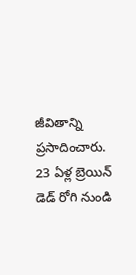జీవితాన్ని ప్రసాదించారు. 23 ఏళ్ల బ్రెయిన్ డెడ్ రోగి నుండి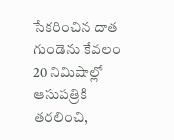సేకరించిన దాత గుండెను కేవలం 20 నిమిషాల్లో ఆసుపత్రికి తరలించి,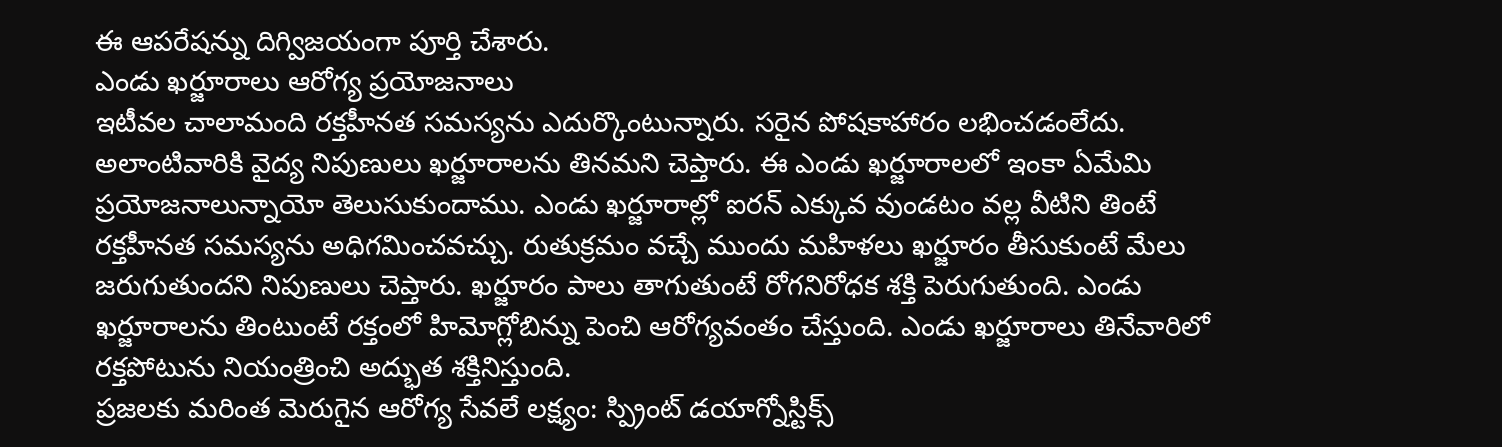ఈ ఆపరేషన్ను దిగ్విజయంగా పూర్తి చేశారు.
ఎండు ఖర్జూరాలు ఆరోగ్య ప్రయోజనాలు
ఇటీవల చాలామంది రక్తహీనత సమస్యను ఎదుర్కొంటున్నారు. సరైన పోషకాహారం లభించడంలేదు. అలాంటివారికి వైద్య నిపుణులు ఖర్జూరాలను తినమని చెప్తారు. ఈ ఎండు ఖర్జూరాలలో ఇంకా ఏమేమి ప్రయోజనాలున్నాయో తెలుసుకుందాము. ఎండు ఖర్జూరాల్లో ఐరన్ ఎక్కువ వుండటం వల్ల వీటిని తింటే రక్తహీనత సమస్యను అధిగమించవచ్చు. రుతుక్రమం వచ్చే ముందు మహిళలు ఖర్జూరం తీసుకుంటే మేలు జరుగుతుందని నిపుణులు చెప్తారు. ఖర్జూరం పాలు తాగుతుంటే రోగనిరోధక శక్తి పెరుగుతుంది. ఎండు ఖర్జూరాలను తింటుంటే రక్తంలో హిమోగ్లోబిన్ను పెంచి ఆరోగ్యవంతం చేస్తుంది. ఎండు ఖర్జూరాలు తినేవారిలో రక్తపోటును నియంత్రించి అద్భుత శక్తినిస్తుంది.
ప్రజలకు మరింత మెరుగైన ఆరోగ్య సేవలే లక్ష్యం: స్ప్రింట్ డయాగ్నోస్టిక్స్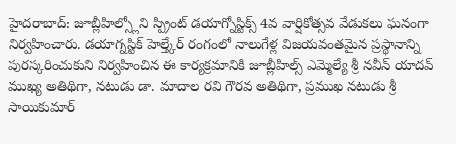హైదరాబాద్: జూబ్లీహిల్స్లోని స్ప్రింట్ డయాగ్నోస్టిక్స్ 4వ వార్షికోత్సవ వేడుకలు ఘనంగా నిర్వహించారు. డయాగ్నస్టిక్ హెల్త్కేర్ రంగంలో నాలుగేళ్ల విజయవంతమైన ప్రస్థానాన్ని పురస్కరించుకుని నిర్వహించిన ఈ కార్యక్రమానికి జూబ్లీహిల్స్ ఎమ్మెల్యే శ్రీ నవీన్ యాదవ్ ముఖ్య అతిథిగా, నటుడు డా. మాదాల రవి గౌరవ అతిథిగా, ప్రముఖ నటుడు శ్రీ సాయికుమార్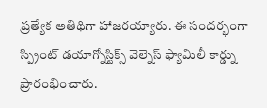ప్రత్యేక అతిథిగా హాజరయ్యారు. ఈ సందర్భంగా స్ప్రింట్ డయాగ్నోస్టిక్స్ వెల్నెస్ ఫ్యామిలీ కార్డ్ను ప్రారంభించారు.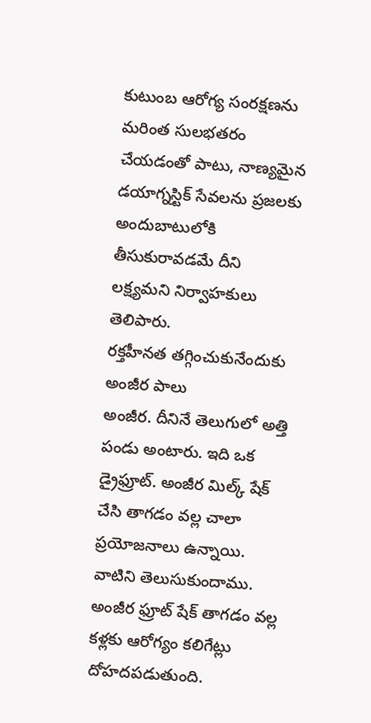కుటుంబ ఆరోగ్య సంరక్షణను మరింత సులభతరం చేయడంతో పాటు, నాణ్యమైన డయాగ్నస్టిక్ సేవలను ప్రజలకు అందుబాటులోకి తీసుకురావడమే దీని లక్ష్యమని నిర్వాహకులు తెలిపారు.
రక్తహీనత తగ్గించుకునేందుకు అంజీర పాలు
అంజీర. దీనినే తెలుగులో అత్తి పండు అంటారు. ఇది ఒక డ్రైఫ్రూట్. అంజీర మిల్క్ షేక్ చేసి తాగడం వల్ల చాలా ప్రయోజనాలు ఉన్నాయి. వాటిని తెలుసుకుందాము. అంజీర ఫ్రూట్ షేక్ తాగడం వల్ల కళ్లకు ఆరోగ్యం కలిగేట్లు దోహదపడుతుంది.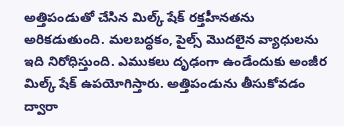అత్తిపండుతో చేసిన మిల్క్ షేక్ రక్తహీనతను అరికడుతుంది. మలబద్ధకం, పైల్స్ మొదలైన వ్యాధులను ఇది నిరోధిస్తుంది. ఎముకలు దృఢంగా ఉండేందుకు అంజీర మిల్క్ షేక్ ఉపయోగిస్తారు. అత్తిపండును తీసుకోవడం ద్వారా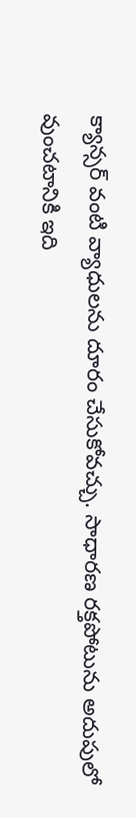క్యాన్సర్ వంటి వ్యాధులను దూరం చేసుకోవచ్చు. సాధారణ రక్తపోటును అదుపులో వుంచటానికి ఇది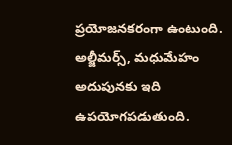ప్రయోజనకరంగా ఉంటుంది. అల్జీమర్స్, మధుమేహం అదుపునకు ఇది ఉపయోగపడుతుంది.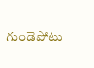గుండెపోటు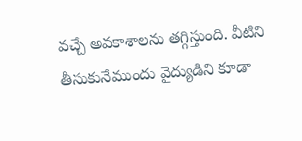వచ్చే అవకాశాలను తగ్గిస్తుంది. వీటిని తీసుకునేముందు వైద్యుడిని కూడా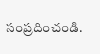సంప్రదించండి.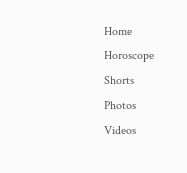Home
Horoscope
Shorts
Photos
Videos